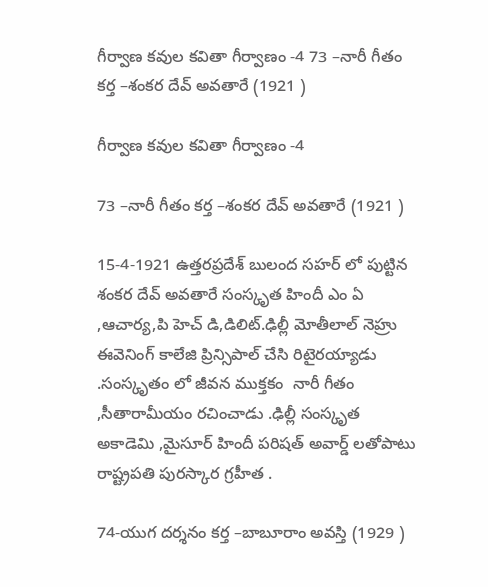గీర్వాణ కవుల కవితా గీర్వాణం -4 73 –నారీ గీతం కర్త –శంకర దేవ్ అవతారే (1921 )

గీర్వాణ కవుల కవితా గీర్వాణం -4

73 –నారీ గీతం కర్త –శంకర దేవ్ అవతారే (1921 )

15-4-1921 ఉత్తరప్రదేశ్ బులంద సహర్ లో పుట్టిన శంకర దేవ్ అవతారే సంస్కృత హిందీ ఎం ఏ ,ఆచార్య,పి హెచ్ డి,డిలిట్.ఢిల్లీ మోతీలాల్ నెహ్రు ఈవెనింగ్ కాలేజి ప్రిన్సిపాల్ చేసి రిటైరయ్యాడు .సంస్కృతం లో జీవన ముక్తకం  నారీ గీతం ,సీతారామీయం రచించాడు .ఢిల్లీ సంస్కృత అకాడెమి ,మైసూర్ హిందీ పరిషత్ అవార్డ్ లతోపాటు రాష్ట్రపతి పురస్కార గ్రహీత .

74-యుగ దర్శనం కర్త –బాబూరాం అవస్తి (1929 )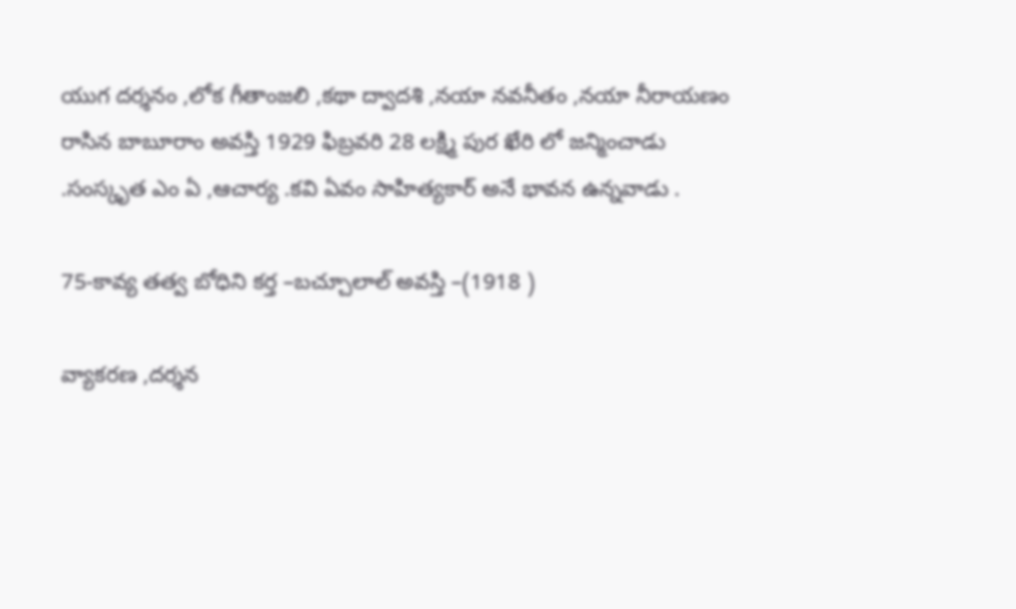యుగ దర్శనం ,లోక గీతాంజలి ,కథా ద్వాదశి ,నయా నవనీతం ,నయా నీరాయణం రాసిన బాబూరాం అవస్తి 1929 ఫిబ్రవరి 28 లక్ష్మి పుర ఖేరి లో జన్మించాడు .సంస్కృత ఎం ఏ ,ఆచార్య .కవి ఏవం సాహిత్యకార్ అనే భావన ఉన్నవాడు .

75-కావ్య తత్వ బోధిని కర్త –బచ్చూలాల్ అవస్తి –(1918 )

వ్యాకరణ ,దర్శన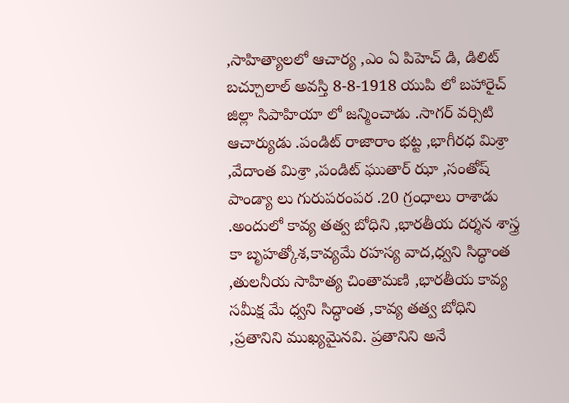,సాహిత్యాలలో ఆచార్య ,ఎం ఏ పిహెచ్ డి, డిలిట్ బచ్చూలాల్ అవస్తి 8-8-1918 యుపి లో బహారైచ్ జిల్లా సిపాహియా లో జన్మించాడు .సాగర్ వర్సిటి ఆచార్యుడు .పండిట్ రాజారాం భట్ట ,భాగీరధ మిశ్రా ,వేదాంత మిశ్రా ,పండిట్ ఘుతార్ ఝా ,సంతోష్ పాండ్యా లు గురుపరంపర .20 గ్రంధాలు రాశాడు .అందులో కావ్య తత్వ బోధిని ,భారతీయ దర్శన శాస్త్ర కా బృహత్కోశ,కావ్యమే రహస్య వాద,ధ్వని సిద్ధాంత ,తులనీయ సాహిత్య చింతామణి ,భారతీయ కావ్య సమీక్ష మే ధ్వని సిద్ధాంత ,కావ్య తత్వ బోధిని ,ప్రతానిని ముఖ్యమైనవి. ప్రతానిని అనే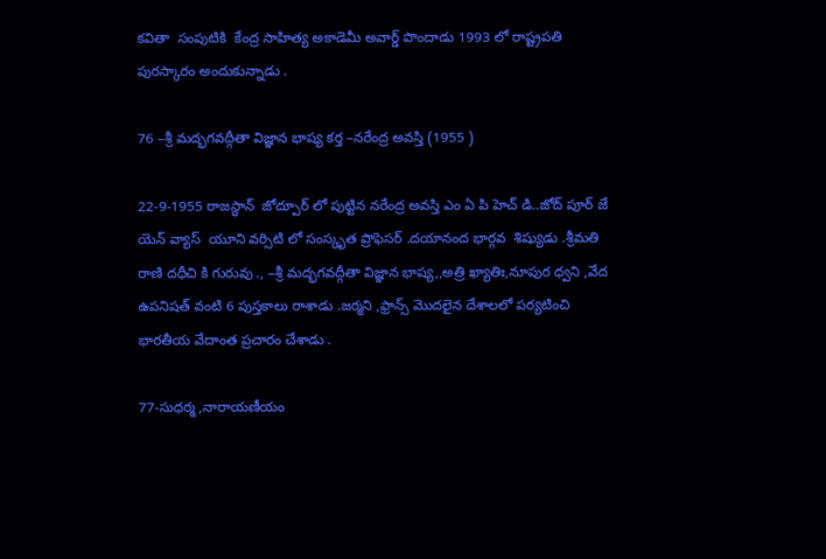కవితా  సంపుటికి  కేంద్ర సాహిత్య అకాడెమీ అవార్డ్ పొందాడు 1993 లో రాష్ట్రపతి పురస్కారం అందుకున్నాడు .

76 –శ్రీ మద్భగవద్గీతా విజ్ఞాన భాష్య కర్త –నరేంద్ర అవస్తి (1955 )

22-9-1955 రాజస్థాన్  జోద్పూర్ లో పుట్టిన నరేంద్ర అవస్తి ఎం ఏ పి హెచ్ డి..జోద్ పూర్ జే యెన్ వ్యాస్  యూని వర్సిటి లో సంస్కృత ప్రొఫెసర్ .దయానంద భార్గవ  శిష్యుడు .శ్రీమతి రాణి దధీచి కి గురువు ., –శ్రీ మద్భగవద్గీతా విజ్ఞాన భాష్య,,అత్రి ఖ్యాతిః,నూపుర ధ్వని ,వేద ఉపనిషత్ వంటి 6 పుస్తకాలు రాశాడు .జర్మని ,ఫ్రాన్స్ మొదలైన దేశాలలో పర్యటించి భారతీయ వేదాంత ప్రచారం చేశాడు .

77-సుధర్మ ,నారాయణీయం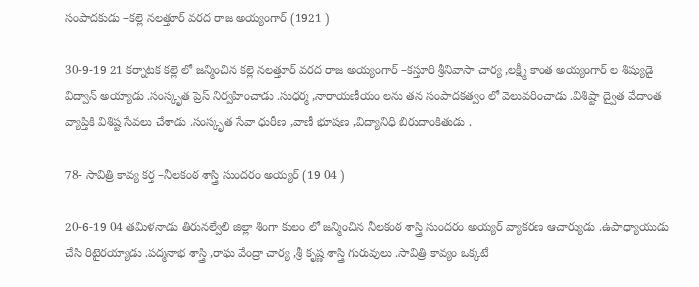సంపాదకుడు –కల్లె నలత్తూర్ వరద రాజ అయ్యంగార్ (1921 )

30-9-19 21 కర్నాటక కల్లె లో జన్మించిన కల్లె నలత్తూర్ వరద రాజ అయ్యంగార్ –కస్తూరి శ్రీనివాసా చార్య ,లక్ష్మీ కాంత అయ్యంగార్ ల శిష్యుడై విద్వాన్ అయ్యాడు .సంస్కృత ప్రెస్ నిర్వహించాడు .సుధర్మ ,నారాయణీయం లను తన సంపాదకత్వం లో వెలువరించాడు .విశిష్టా ద్వైత వేదాంత వ్యాప్తికి విశిష్ట సేవలు చేశాడు .సంస్కృత సేవా ధురీణ ,వాణీ భూషణ ,విద్యానిధి బిరుదాంకితుడు .

78- సావిత్రి కావ్య కర్త –నీలకంఠ శాస్త్రి సుందరం అయ్యర్ (19 04 )

20-6-19 04 తమిళనాడు తిరునల్వేలి జిల్లా శింగా కులం లో జన్మించిన నీలకంఠ శాస్త్రి సుందరం అయ్యర్ వ్యాకరణ ఆచార్యుడు .ఉపాధ్యాయుడు  చేసి రిటైరయ్యాడు .పద్మనాభ శాస్త్రి ,రాఘ వేంద్రా చార్య ,శ్రీ కృష్ణ శాస్త్రి గురువులు .సావిత్రి కావ్యం ఒక్కటే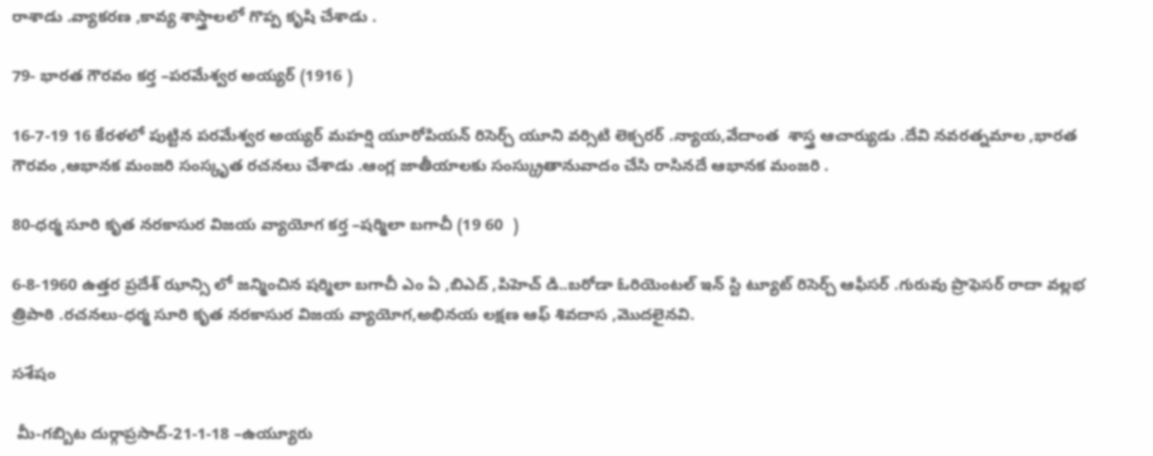రాశాడు .వ్యాకరణ ,కావ్య శాస్త్రాలలో గొప్ప కృషి చేశాడు .

79- భారత గౌరవం కర్త –పరమేశ్వర అయ్యర్ (1916 )

16-7-19 16 కేరళలో పుట్టిన పరమేశ్వర అయ్యర్ మహర్షి యూరోపియన్ రిసెర్చ్ యూని వర్సిటి లెక్చరర్ .న్యాయ,వేదాంత  శాస్త్ర ఆచార్యుడు .దేవి నవరత్నమాల ,భారత గౌరవం ,ఆభానక మంజరి సంస్కృత రచనలు చేశాడు .ఆంగ్ల జాతీయాలకు సంస్క్రుతానువాదం చేసి రాసినదే ఆభానక మంజరి .

80-ధర్మ సూరి కృత నరకాసుర విజయ వ్యాయోగ కర్త –షర్మిలా బగాచీ (19 60  )

6-8-1960 ఉత్తర ప్రదేశ్ ఝాన్సి లో జన్మించిన షర్మిలా బగాచీ ఎం ఏ ,బిఎద్ ,పిహెచ్ డి..బరోడా ఓరియెంటల్ ఇన్ స్టి ట్యూట్ రిసెర్చ్ ఆఫీసర్ .గురువు ప్రొఫెసర్ రాదా వల్లభ త్రిపాఠి .రచనలు-ధర్మ సూరి కృత నరకాసుర విజయ వ్యాయోగ,అభినయ లక్షణ ఆఫ్ శివదాస ,మొదలైనవి.

సశేషం

 మీ-గబ్బిట దుర్గాప్రసాద్-21-1-18 –ఉయ్యూరు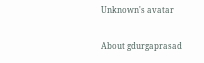Unknown's avatar

About gdurgaprasad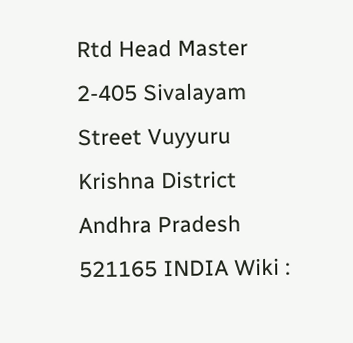Rtd Head Master 2-405 Sivalayam Street Vuyyuru Krishna District Andhra Pradesh 521165 INDIA Wiki :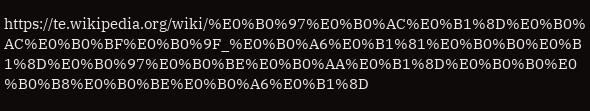https://te.wikipedia.org/wiki/%E0%B0%97%E0%B0%AC%E0%B1%8D%E0%B0%AC%E0%B0%BF%E0%B0%9F_%E0%B0%A6%E0%B1%81%E0%B0%B0%E0%B1%8D%E0%B0%97%E0%B0%BE%E0%B0%AA%E0%B1%8D%E0%B0%B0%E0%B0%B8%E0%B0%BE%E0%B0%A6%E0%B1%8D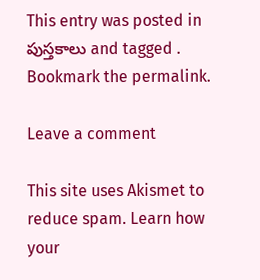This entry was posted in పుస్తకాలు and tagged . Bookmark the permalink.

Leave a comment

This site uses Akismet to reduce spam. Learn how your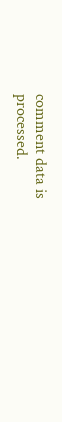comment data is processed.